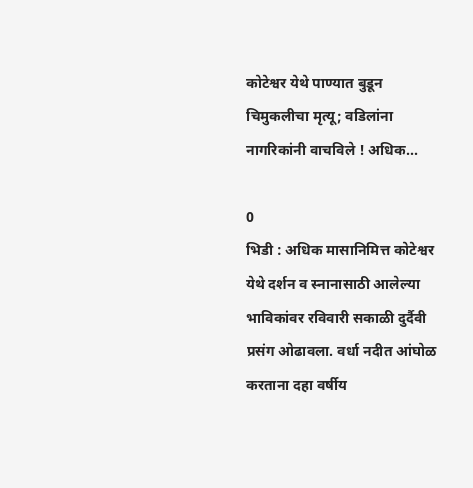कोटेश्वर येथे पाण्यात बुडून चिमुकलीचा मृत्यू; वडिलांना नागरिकांनी वाचविले ! अधिक...

0
भिडी : अधिक मासानिमित्त कोटेश्वर येथे दर्शन व स्नानासाठी आलेल्या भाविकांवर रविवारी सकाळी दुर्दैवी प्रसंग ओढावला. वर्धा नदीत आंघोळ करताना दहा वर्षीय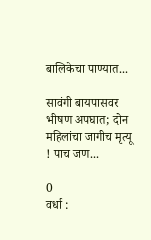बालिकेचा पाण्यात...

सावंगी बायपासवर भीषण अपघात; दोन महिलांचा जागीच मृत्यू ! पाच जण...

0
वर्धा :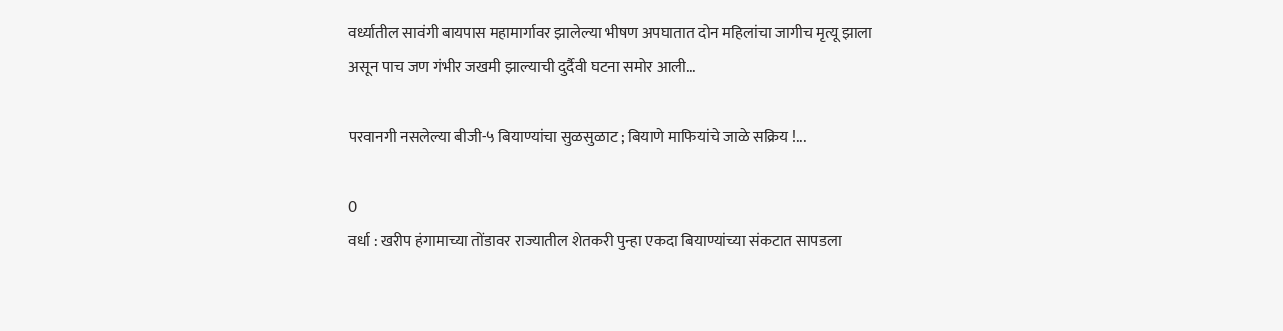वर्ध्यातील सावंगी बायपास महामार्गावर झालेल्या भीषण अपघातात दोन महिलांचा जागीच मृत्यू झाला असून पाच जण गंभीर जखमी झाल्याची दुर्दैवी घटना समोर आली...

परवानगी नसलेल्या बीजी-५ बियाण्यांचा सुळसुळाट ; बियाणे माफियांचे जाळे सक्रिय !...

0
वर्धा : खरीप हंगामाच्या तोंडावर राज्यातील शेतकरी पुन्हा एकदा बियाण्यांच्या संकटात सापडला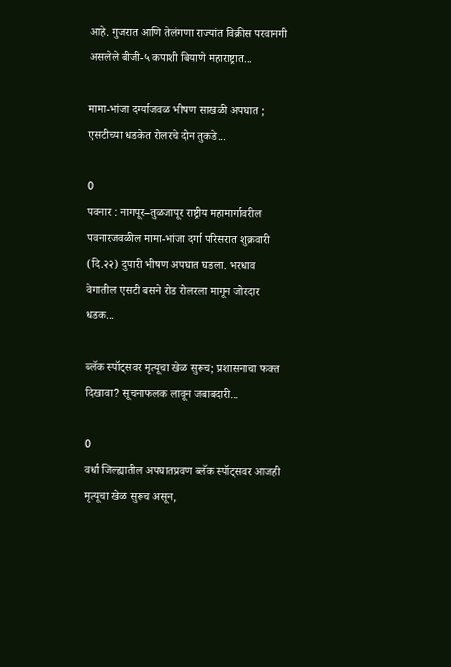आहे. गुजरात आणि तेलंगणा राज्यांत विक्रीस परवानगी असलेले बीजी-५ कपाशी बियाणे महाराष्ट्रात...

मामा-भांजा दर्ग्याजवळ भीषण साखळी अपघात ; एसटीच्या धडकेत रोलरचे दोन तुकडे...

0
पवनार : नागपूर–तुळजापूर राष्ट्रीय महामार्गावरील पवनारजवळील मामा-भांजा दर्गा परिसरात शुक्रवारी (दि.२२) दुपारी भीषण अपघात घडला. भरधाव वेगातील एसटी बसने रोड रोलरला मागून जोरदार धडक...

ब्लॅक स्पॉट्सवर मृत्यूचा खेळ सुरूच; प्रशासनाचा फक्त दिखावा? सूचनाफलक लावून जबाबदारी...

0
वर्धा जिल्ह्यातील अपघातप्रवण ब्लॅक स्पॉट्सवर आजही मृत्यूचा खेळ सुरूच असून,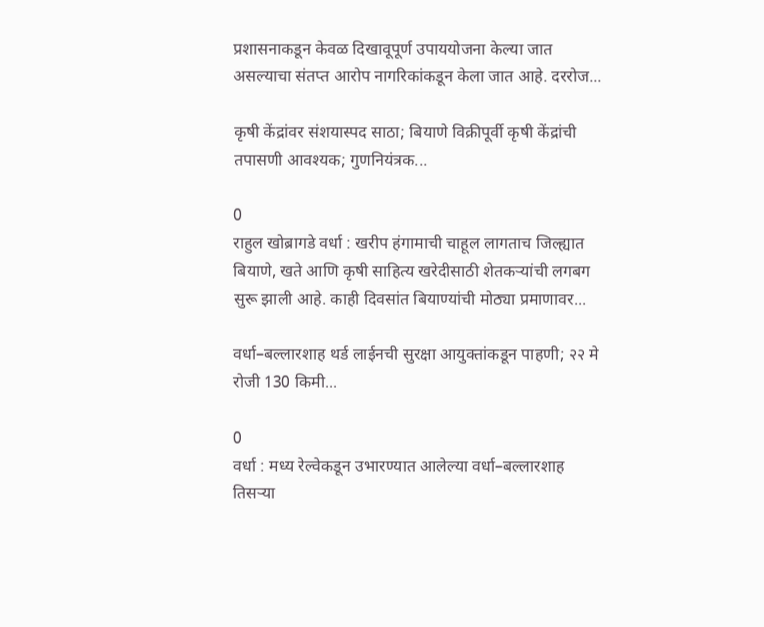प्रशासनाकडून केवळ दिखावूपूर्ण उपाययोजना केल्या जात असल्याचा संतप्त आरोप नागरिकांकडून केला जात आहे. दररोज...

कृषी केंद्रांवर संशयास्पद साठा; बियाणे विक्रीपूर्वी कृषी केंद्रांची तपासणी आवश्यक; गुणनियंत्रक...

0
राहुल खोब्रागडे वर्धा : खरीप हंगामाची चाहूल लागताच जिल्ह्यात बियाणे, खते आणि कृषी साहित्य खरेदीसाठी शेतकऱ्यांची लगबग सुरू झाली आहे. काही दिवसांत बियाण्यांची मोठ्या प्रमाणावर...

वर्धा–बल्लारशाह थर्ड लाईनची सुरक्षा आयुक्तांकडून पाहणी; २२ मे रोजी 130 किमी...

0
वर्धा : मध्य रेल्वेकडून उभारण्यात आलेल्या वर्धा–बल्लारशाह तिसऱ्या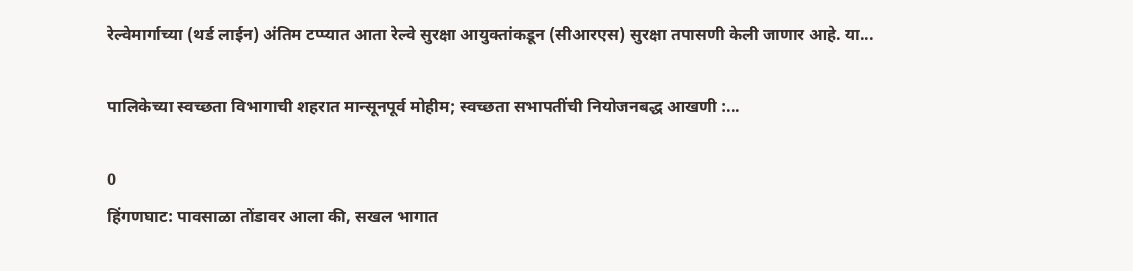रेल्वेमार्गाच्या (थर्ड लाईन) अंतिम टप्प्यात आता रेल्वे सुरक्षा आयुक्तांकडून (सीआरएस) सुरक्षा तपासणी केली जाणार आहे. या...

पालिकेच्या स्वच्छता विभागाची शहरात मान्सूनपूर्व मोहीम; स्वच्छता सभापतींची नियोजनबद्ध आखणी :...

0
हिंगणघाट: पावसाळा तोंडावर आला की, सखल भागात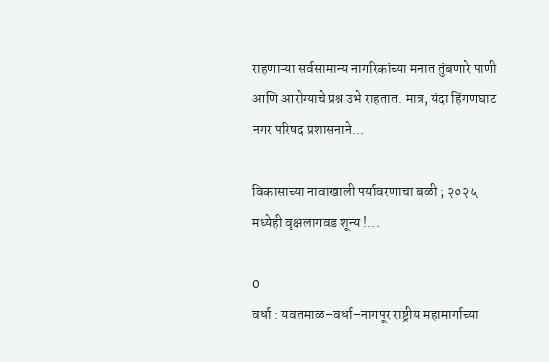राहणाऱ्या सर्वसामान्य नागरिकांच्या मनात तुंबणारे पाणी आणि आरोग्याचे प्रश्न उभे राहतात. मात्र, यंदा हिंगणघाट नगर परिषद प्रशासनाने...

विकासाच्या नावाखाली पर्यावरणाचा बळी ; २०२५ मध्येही वृक्षलागवड शून्य !...

0
वर्धा : यवतमाळ–वर्धा–नागपूर राष्ट्रीय महामार्गाच्या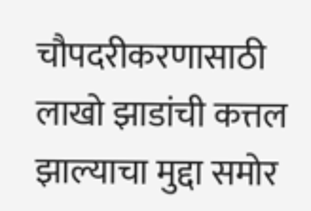चौपदरीकरणासाठी लाखो झाडांची कत्तल झाल्याचा मुद्दा समोर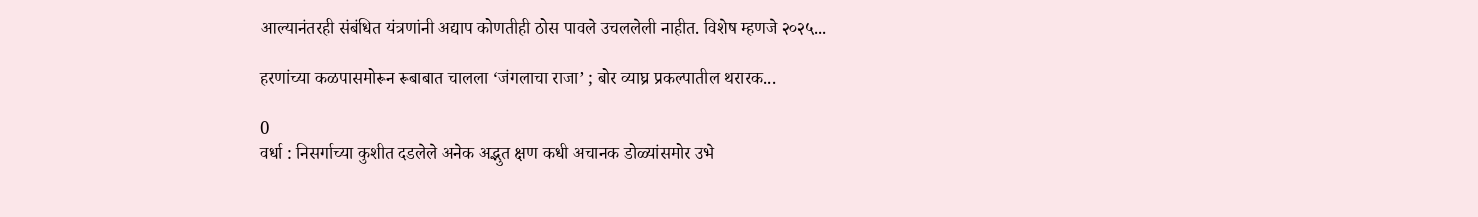आल्यानंतरही संबंधित यंत्रणांनी अद्याप कोणतीही ठोस पावले उचललेली नाहीत. विशेष म्हणजे २०२५...

हरणांच्या कळपासमोरून रूबाबात चालला ‘जंगलाचा राजा’ ; बोर व्याघ्र प्रकल्पातील थरारक...

0
वर्धा : निसर्गाच्या कुशीत दडलेले अनेक अद्भुत क्षण कधी अचानक डोळ्यांसमोर उभे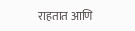राहतात आणि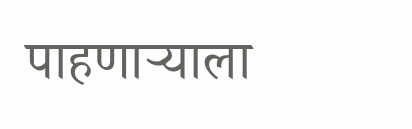पाहणाऱ्याला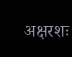अक्षरशः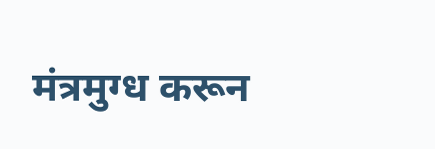मंत्रमुग्ध करून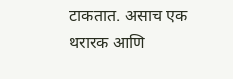टाकतात. असाच एक थरारक आणि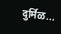दुर्मिळ...